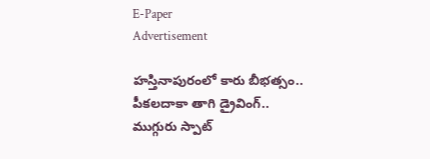E-Paper
Advertisement

హస్తినాపురంలో కారు బీభత్సం.. పీకలదాకా తాగి డ్రైవింగ్‌.. ముగ్గురు స్పాట్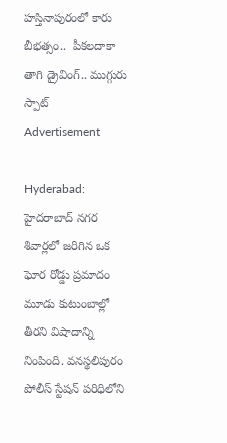హస్తినాపురంలో కారు బీభత్సం..  పీకలదాకా తాగి డ్రైవింగ్‌.. ముగ్గురు స్పాట్
Advertisement

Hyderabad: హైదరాబాద్‌ నగర శివార్లలో జరిగిన ఒక ఘోర రోడ్డు ప్రమాదం మూడు కుటుంబాల్లో తీరని విషాదాన్ని నింపింది. వనస్థలిపురం పోలీస్ స్టేషన్ పరిధిలోని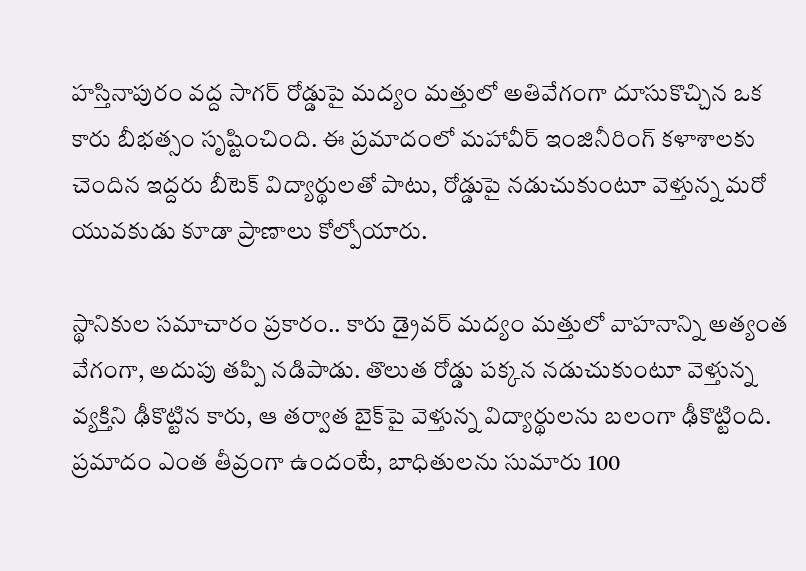హస్తినాపురం వద్ద సాగర్ రోడ్డుపై మద్యం మత్తులో అతివేగంగా దూసుకొచ్చిన ఒక కారు బీభత్సం సృష్టించింది. ఈ ప్రమాదంలో మహావీర్ ఇంజినీరింగ్ కళాశాలకు చెందిన ఇద్దరు బీటెక్ విద్యార్థులతో పాటు, రోడ్డుపై నడుచుకుంటూ వెళ్తున్న మరో యువకుడు కూడా ప్రాణాలు కోల్పోయారు.

స్థానికుల సమాచారం ప్రకారం.. కారు డ్రైవర్ మద్యం మత్తులో వాహనాన్ని అత్యంత వేగంగా, అదుపు తప్పి నడిపాడు. తొలుత రోడ్డు పక్కన నడుచుకుంటూ వెళ్తున్న వ్యక్తిని ఢీకొట్టిన కారు, ఆ తర్వాత బైక్‌పై వెళ్తున్న విద్యార్థులను బలంగా ఢీకొట్టింది. ప్రమాదం ఎంత తీవ్రంగా ఉందంటే, బాధితులను సుమారు 100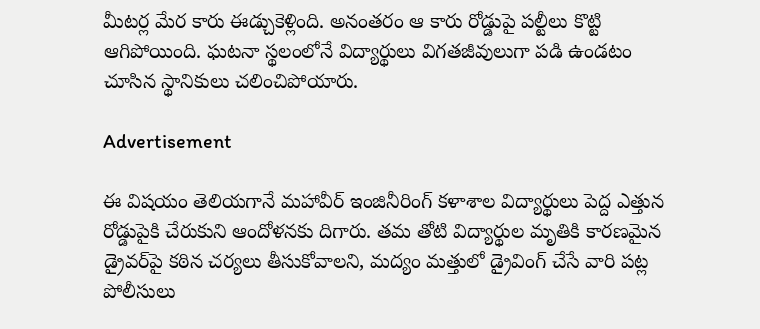మీటర్ల మేర కారు ఈడ్చుకెళ్లింది. అనంతరం ఆ కారు రోడ్డుపై పల్టీలు కొట్టి ఆగిపోయింది. ఘటనా స్థలంలోనే విద్యార్థులు విగతజీవులుగా పడి ఉండటం చూసిన స్థానికులు చలించిపోయారు.

Advertisement

ఈ విషయం తెలియగానే మహావీర్ ఇంజినీరింగ్ కళాశాల విద్యార్థులు పెద్ద ఎత్తున రోడ్డుపైకి చేరుకుని ఆందోళనకు దిగారు. తమ తోటి విద్యార్థుల మృతికి కారణమైన డ్రైవర్‌పై కఠిన చర్యలు తీసుకోవాలని, మద్యం మత్తులో డ్రైవింగ్ చేసే వారి పట్ల పోలీసులు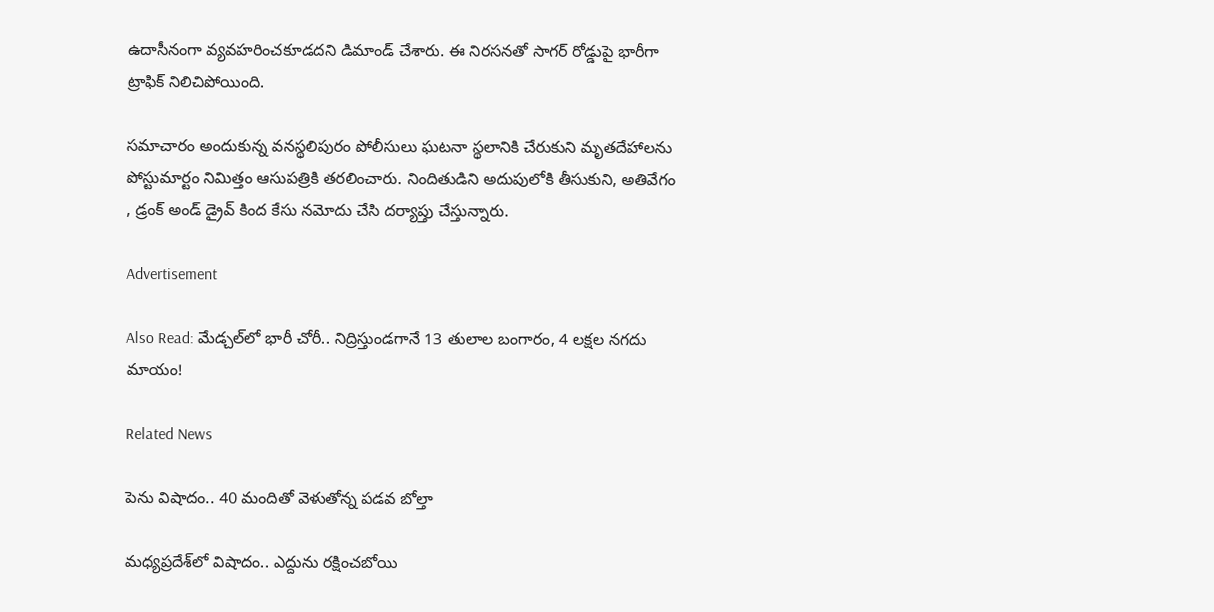ఉదాసీనంగా వ్యవహరించకూడదని డిమాండ్ చేశారు. ఈ నిరసనతో సాగర్ రోడ్డుపై భారీగా ట్రాఫిక్ నిలిచిపోయింది.

సమాచారం అందుకున్న వనస్థలిపురం పోలీసులు ఘటనా స్థలానికి చేరుకుని మృతదేహాలను పోస్టుమార్టం నిమిత్తం ఆసుపత్రికి తరలించారు. నిందితుడిని అదుపులోకి తీసుకుని, అతివేగం , డ్రంక్ అండ్ డ్రైవ్ కింద కేసు నమోదు చేసి దర్యాప్తు చేస్తున్నారు.

Advertisement

Also Read: మేడ్చల్‌లో భారీ చోరీ.. నిద్రిస్తుండగానే 13 తులాల బంగారం, 4 లక్షల నగదు మాయం!

Related News

పెను విషాదం.. 40 మందితో వెళుతోన్న ప‌డ‌వ బోల్తా

మధ్యప్రదేశ్‌లో విషాదం.. ఎద్దును రక్షించబోయి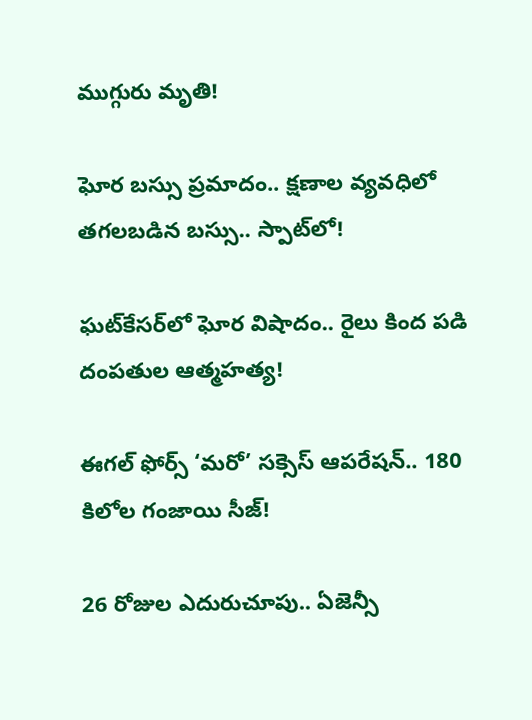ముగ్గురు మృతి!

ఘోర బస్సు ప్రమాదం.. క్షణాల వ్యవధిలో తగలబడిన బస్సు.. స్పాట్‌లో!

ఘట్‌కేసర్‌లో ఘోర విషాదం.. రైలు కింద పడి దంపతుల ఆత్మహత్య!

ఈగల్ ఫోర్స్ ‘మరో’ సక్సెస్ ఆపరేషన్.. 180 కిలోల గంజాయి సీజ్!

26 రోజుల ఎదురుచూపు.. ఏజెన్సీ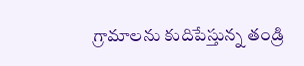గ్రామాలను కుదిపేస్తున్న తండ్రి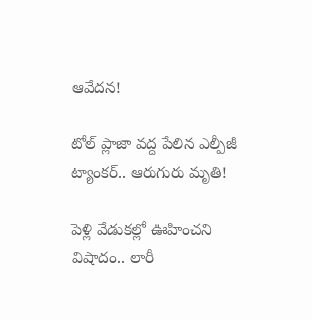ఆవేదన!

టోల్ ప్లాజా వద్ద పేలిన ఎల్పీజీ ట్యాంకర్.. ఆరుగురు మృతి!

పెళ్లి వేడుకల్లో ఊహించని విషాదం.. లారీ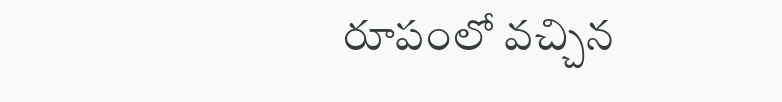రూపంలో వచ్చిన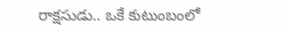రాక్షసుడు.. ఒకే కుటుంబంలో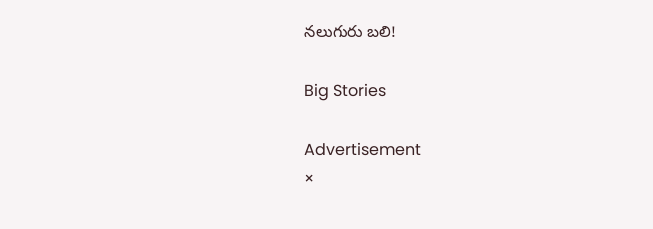నలుగురు బలి!

Big Stories

Advertisement
×